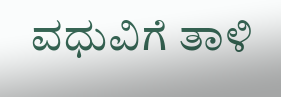ವಧುವಿಗೆ ತಾಳಿ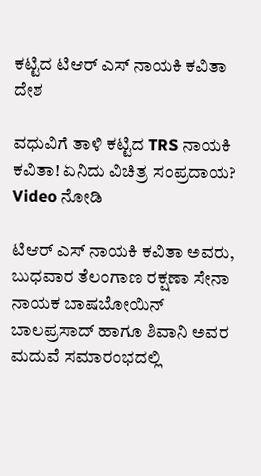ಕಟ್ಟಿದ ಟಿಆರ್ ಎಸ್ ನಾಯಕಿ ಕವಿತಾ
ದೇಶ

ವಧುವಿಗೆ ತಾಳಿ ಕಟ್ಟಿದ TRS ನಾಯಕಿ ಕವಿತಾ! ಏನಿದು ವಿಚಿತ್ರ ಸಂಪ್ರದಾಯ? Video ನೋಡಿ

ಟಿಆರ್ ಎಸ್ ನಾಯಕಿ ಕವಿತಾ ಅವರು, ಬುಧವಾರ ತೆಲಂಗಾಣ ರಕ್ಷಣಾ ಸೇನಾ ನಾಯಕ ಬಾಷಬೋಯಿನ್ ಬಾಲಪ್ರಸಾದ್ ಹಾಗೂ ಶಿವಾನಿ ಅವರ ಮದುವೆ ಸಮಾರಂಭದಲ್ಲಿ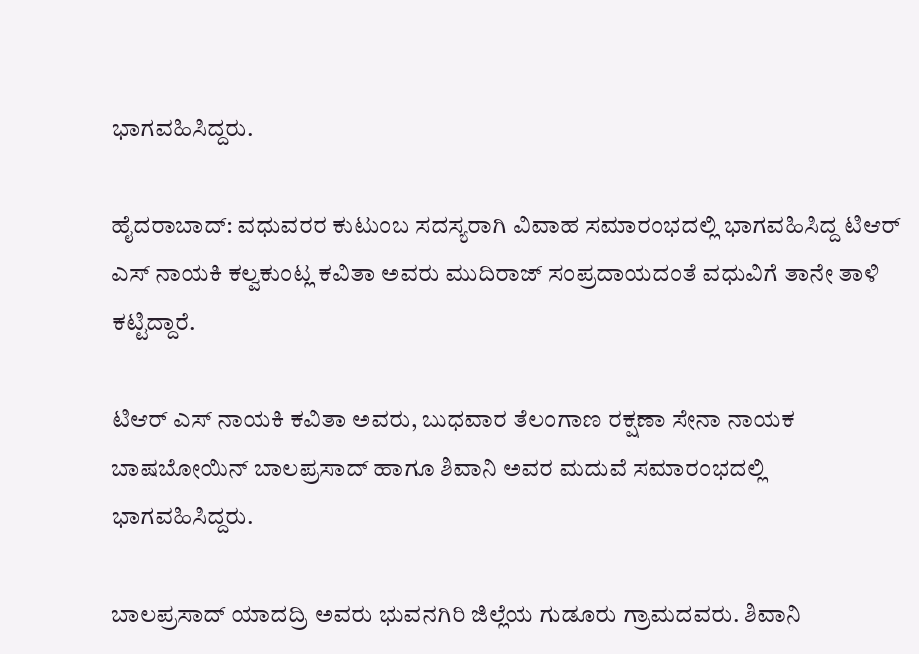ಭಾಗವಹಿಸಿದ್ದರು.

ಹೈದರಾಬಾದ್: ವಧುವರರ ಕುಟುಂಬ ಸದಸ್ಯರಾಗಿ ವಿವಾಹ ಸಮಾರಂಭದಲ್ಲಿ ಭಾಗವಹಿಸಿದ್ದ ಟಿಆರ್ ಎಸ್ ನಾಯಕಿ ಕಲ್ವಕುಂಟ್ಲ ಕವಿತಾ ಅವರು ಮುದಿರಾಜ್ ಸಂಪ್ರದಾಯದಂತೆ ವಧುವಿಗೆ ತಾನೇ ತಾಳಿ ಕಟ್ಟಿದ್ದಾರೆ.

ಟಿಆರ್ ಎಸ್ ನಾಯಕಿ ಕವಿತಾ ಅವರು, ಬುಧವಾರ ತೆಲಂಗಾಣ ರಕ್ಷಣಾ ಸೇನಾ ನಾಯಕ ಬಾಷಬೋಯಿನ್ ಬಾಲಪ್ರಸಾದ್ ಹಾಗೂ ಶಿವಾನಿ ಅವರ ಮದುವೆ ಸಮಾರಂಭದಲ್ಲಿ ಭಾಗವಹಿಸಿದ್ದರು.

ಬಾಲಪ್ರಸಾದ್ ಯಾದದ್ರಿ ಅವರು ಭುವನಗಿರಿ ಜಿಲ್ಲೆಯ ಗುಡೂರು ಗ್ರಾಮದವರು. ಶಿವಾನಿ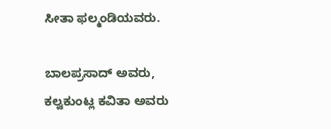ಸೀತಾ ಫಲ್ಮಂಡಿಯವರು.

ಬಾಲಪ್ರಸಾದ್ ಅವರು, ಕಲ್ವಕುಂಟ್ಲ ಕವಿತಾ ಅವರು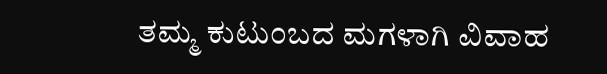ತಮ್ಮ ಕುಟುಂಬದ ಮಗಳಾಗಿ ವಿವಾಹ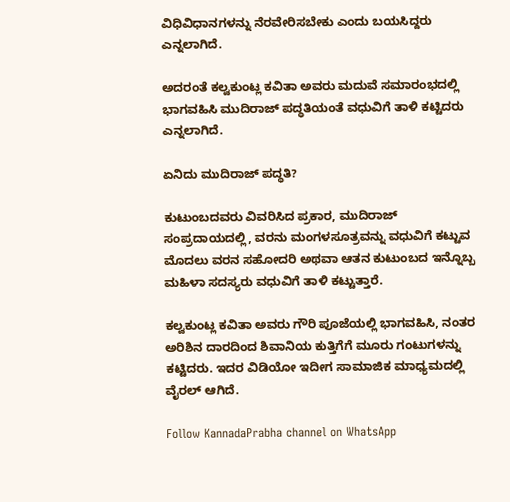ವಿಧಿವಿಧಾನಗಳನ್ನು ನೆರವೇರಿಸಬೇಕು ಎಂದು ಬಯಸಿದ್ದರು ಎನ್ನಲಾಗಿದೆ.

ಅದರಂತೆ ಕಲ್ವಕುಂಟ್ಲ ಕವಿತಾ ಅವರು ಮದುವೆ ಸಮಾರಂಭದಲ್ಲಿ ಭಾಗವಹಿಸಿ ಮುದಿರಾಜ್ ಪದ್ಧತಿಯಂತೆ ವಧುವಿಗೆ ತಾಳಿ ಕಟ್ಟಿದರು ಎನ್ನಲಾಗಿದೆ.

ಏನಿದು ಮುದಿರಾಜ್ ಪದ್ಧತಿ?

ಕುಟುಂಬದವರು ವಿವರಿಸಿದ ಪ್ರಕಾರ, ಮುದಿರಾಜ್ ಸಂಪ್ರದಾಯದಲ್ಲಿ, ವರನು ಮಂಗಳಸೂತ್ರವನ್ನು ವಧುವಿಗೆ ಕಟ್ಟುವ ಮೊದಲು ವರನ ಸಹೋದರಿ ಅಥವಾ ಆತನ ಕುಟುಂಬದ ಇನ್ನೊಬ್ಬ ಮಹಿಳಾ ಸದಸ್ಯರು ವಧುವಿಗೆ ತಾಳಿ ಕಟ್ಟುತ್ತಾರೆ.

ಕಲ್ವಕುಂಟ್ಲ ಕವಿತಾ ಅವರು ಗೌರಿ ಪೂಜೆಯಲ್ಲಿ ಭಾಗವಹಿಸಿ, ನಂತರ ಅರಿಶಿನ ದಾರದಿಂದ ಶಿವಾನಿಯ ಕುತ್ತಿಗೆಗೆ ಮೂರು ಗಂಟುಗಳನ್ನು ಕಟ್ಟಿದರು. ಇದರ ವಿಡಿಯೋ ಇದೀಗ ಸಾಮಾಜಿಕ ಮಾಧ್ಯಮದಲ್ಲಿ ವೈರಲ್ ಆಗಿದೆ.

Follow KannadaPrabha channel on WhatsApp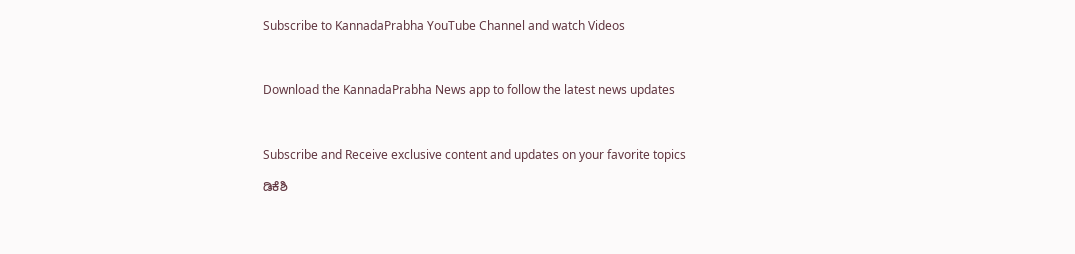Subscribe to KannadaPrabha YouTube Channel and watch Videos



Download the KannadaPrabha News app to follow the latest news updates



Subscribe and Receive exclusive content and updates on your favorite topics

ಡಿಕೆಶಿ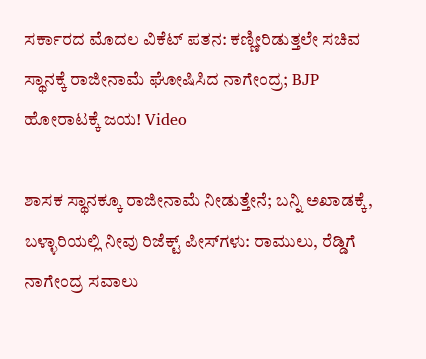ಸರ್ಕಾರದ ಮೊದಲ ವಿಕೆಟ್ ಪತನ: ಕಣ್ಣೀರಿಡುತ್ತಲೇ ಸಚಿವ ಸ್ಥಾನಕ್ಕೆ ರಾಜೀನಾಮೆ ಘೋಷಿಸಿದ ನಾಗೇಂದ್ರ; BJP ಹೋರಾಟಕ್ಕೆ ಜಯ! Video

ಶಾಸಕ ಸ್ಥಾನಕ್ಕೂ ರಾಜೀನಾಮೆ ನೀಡುತ್ತೇನೆ; ಬನ್ನಿ ಅಖಾಡಕ್ಕೆ, ಬಳ್ಳಾರಿಯಲ್ಲಿ ನೀವು ರಿಜೆಕ್ಟ್ ಪೀಸ್‌ಗಳು: ರಾಮುಲು, ರೆಡ್ಡಿಗೆ ನಾಗೇಂದ್ರ ಸವಾಲು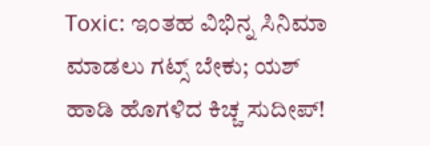Toxic: ಇಂತಹ ವಿಭಿನ್ನ ಸಿನಿಮಾ ಮಾಡಲು ಗಟ್ಸ್ ಬೇಕು; ಯಶ್ ಹಾಡಿ ಹೊಗಳಿದ ಕಿಚ್ಚ ಸುದೀಪ್!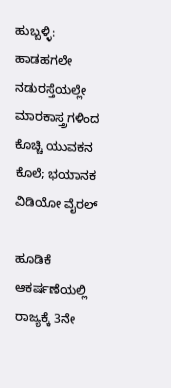ಹುಬ್ಬಳ್ಳಿ: ಹಾಡಹಗಲೇ ನಡುರಸ್ತೆಯಲ್ಲೇ ಮಾರಕಾಸ್ತ್ರಗಳಿಂದ ಕೊಚ್ಚಿ ಯುವಕನ ಕೊಲೆ; ಭಯಾನಕ ವಿಡಿಯೋ ವೈರಲ್‌

ಹೂಡಿಕೆ ಆಕರ್ಷಣೆಯಲ್ಲಿ ರಾಜ್ಯಕ್ಕೆ 3ನೇ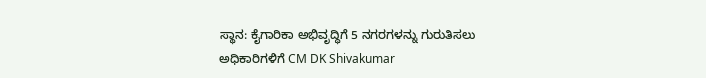ಸ್ಥಾನ: ಕೈಗಾರಿಕಾ ಅಭಿವೃದ್ಧಿಗೆ 5 ನಗರಗಳನ್ನು ಗುರುತಿಸಲು ಅಧಿಕಾರಿಗಳಿಗೆ CM DK Shivakumar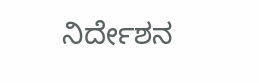ನಿರ್ದೇಶನ